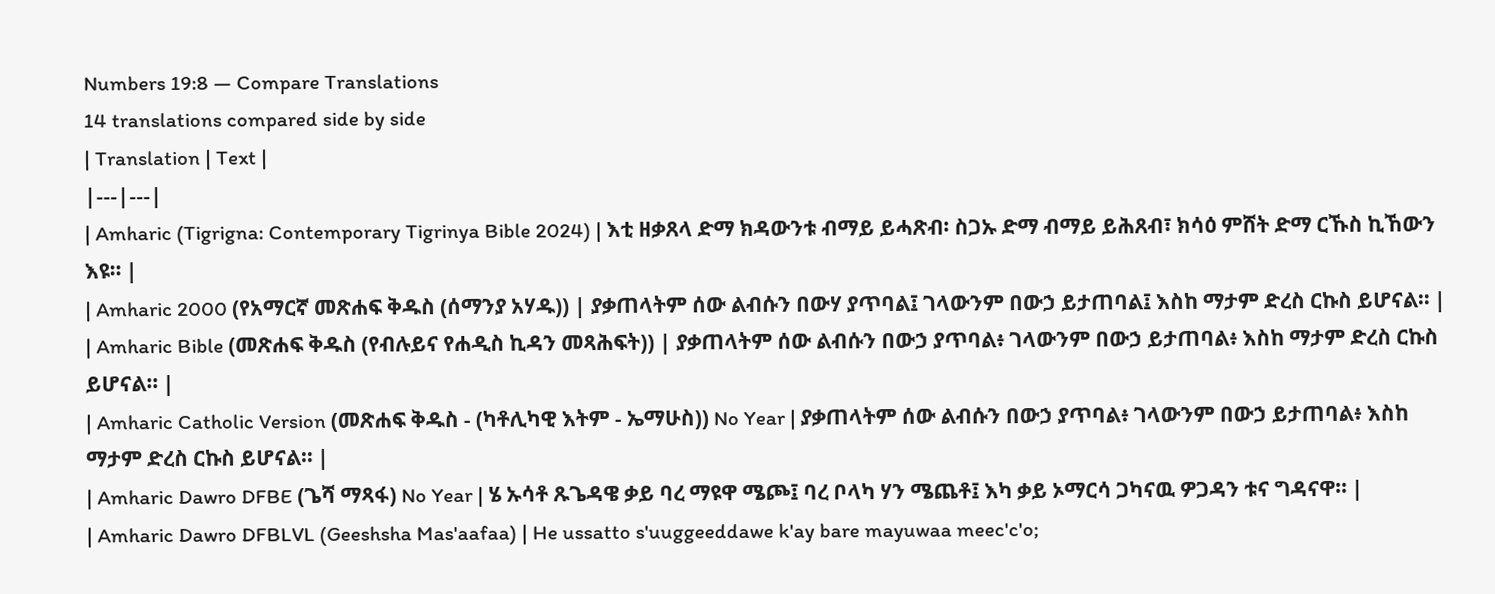Numbers 19:8 — Compare Translations
14 translations compared side by side
| Translation | Text |
|---|---|
| Amharic (Tigrigna: Contemporary Tigrinya Bible 2024) | እቲ ዘቃጸላ ድማ ክዳውንቱ ብማይ ይሓጽብ፡ ስጋኡ ድማ ብማይ ይሕጸብ፣ ክሳዕ ምሸት ድማ ርኹስ ኪኸውን እዩ። |
| Amharic 2000 (የአማርኛ መጽሐፍ ቅዱስ (ሰማንያ አሃዱ)) | ያቃጠላትም ሰው ልብሱን በውሃ ያጥባል፤ ገላውንም በውኃ ይታጠባል፤ እስከ ማታም ድረስ ርኩስ ይሆናል። |
| Amharic Bible (መጽሐፍ ቅዱስ (የብሉይና የሐዲስ ኪዳን መጻሕፍት)) | ያቃጠላትም ሰው ልብሱን በውኃ ያጥባል፥ ገላውንም በውኃ ይታጠባል፥ እስከ ማታም ድረስ ርኩስ ይሆናል። |
| Amharic Catholic Version (መጽሐፍ ቅዱስ - (ካቶሊካዊ እትም - ኤማሁስ)) No Year | ያቃጠላትም ሰው ልብሱን በውኃ ያጥባል፥ ገላውንም በውኃ ይታጠባል፥ እስከ ማታም ድረስ ርኩስ ይሆናል። |
| Amharic Dawro DFBE (ጌሻ ማጻፋ) No Year | ሄ ኡሳቶ ጹጌዳዌ ቃይ ባረ ማዩዋ ሜጮ፤ ባረ ቦላካ ሃን ሜጨቶ፤ እካ ቃይ ኦማርሳ ጋካናዉ ዎጋዳን ቱና ግዳናዋ። |
| Amharic Dawro DFBLVL (Geeshsha Mas'aafaa) | He ussatto s'uuggeeddawe k'ay bare mayuwaa meec'c'o;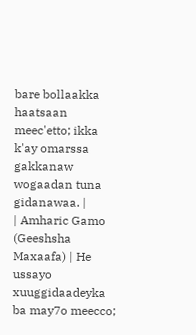bare bollaakka haatsaan meec'etto; ikka k'ay omarssa gakkanaw wogaadan tuna gidanawaa. |
| Amharic Gamo (Geeshsha Maxaafa) | He ussayo xuuggidaadeyka ba may7o meecco;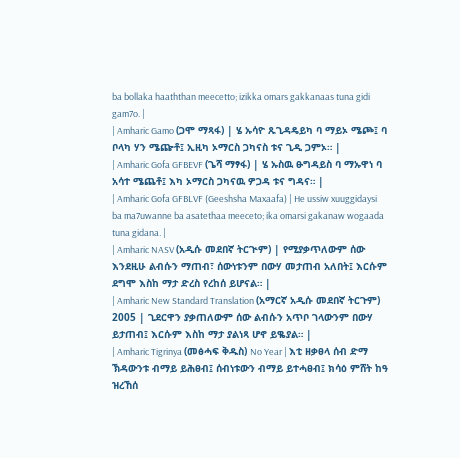ba bollaka haaththan meecetto; izikka omars gakkanaas tuna gidi gam7o. |
| Amharic Gamo (ጋሞ ማጻፋ) | ሄ ኡሳዮ ጹጊዳዴይካ ባ ማይኦ ሜጮ፤ ባ ቦላካ ሃን ሜጬቶ፤ ኢዚካ ኦማርስ ጋካናስ ቱና ጊዲ ጋምኦ። |
| Amharic Gofa GFBEVF (ጌሻ ማፃፋ) | ሄ ኡስዉ ፁግዳይስ ባ ማኡዋነ ባ አሳተ ሜጨቶ፤ እካ ኦማርስ ጋካናዉ ዎጋዳ ቱና ግዳና። |
| Amharic Gofa GFBLVF (Geeshsha Maxaafa) | He ussiw xuuggidaysi ba ma7uwanne ba asatethaa meeceto; ika omarsi gakanaw wogaada tuna gidana. |
| Amharic NASV (አዲሱ መደበኛ ትርጒም) | የሚያቃጥለውም ሰው እንደዚሁ ልብሱን ማጠብ፣ ሰውነቱንም በውሃ መታጠብ አለበት፤ እርሱም ደግሞ እስከ ማታ ድረስ የረከሰ ይሆናል። |
| Amharic New Standard Translation (አማርኛ አዲሱ መደበኛ ትርጉም) 2005 | ጊደርዋን ያቃጠለውም ሰው ልብሱን አጥቦ ገላውንም በውሃ ይታጠብ፤ እርሱም እስከ ማታ ያልነጻ ሆኖ ይቈያል። |
| Amharic Tigrinya (መፅሓፍ ቅዱስ) No Year | እቲ ዘቃፀላ ሰብ ድማ ኽዳውንቱ ብማይ ይሕፀብ፤ ሰብነቱውን ብማይ ይተሓፀብ፤ ክሳዕ ምሸት ከዓ ዝረኸሰ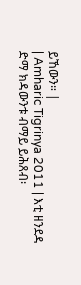ይኸውን። |
| Amharic Tigrinya 2011 | እቲ ዘንደዳ ድማ ክዳውንቱ ብማይ ይሕጸብ፡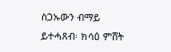ስጋኡውን ብማይ ይተሓጸብ፡ ክሳዕ ምሸት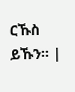ርኹስ ይኹን። |